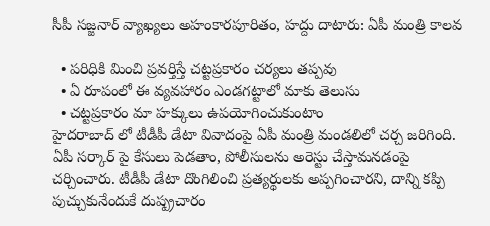సీపీ సజ్జనార్ వ్యాఖ్యలు అహంకారపూరితం, హద్దు దాటారు: ఏపీ మంత్రి కాలవ

  • పరిధికి మించి ప్రవర్తిస్తే చట్టప్రకారం చర్యలు తప్పవు
  • ఏ రూపంలో ఈ వ్యవహారం ఎండగట్టాలో మాకు తెలుసు
  • చట్టప్రకారం మా హక్కులు ఉపయోగించుకుంటాం
హైదరాబాద్ లో టీడీపీ డేటా వివాదంపై ఏపీ మంత్రి మండలిలో చర్చ జరిగింది. ఏపీ సర్కార్ పై కేసులు పెడతాం, పోలీసులను అరెస్టు చేస్తామనడంపై చర్చించారు. టీడీపీ డేటా దొంగిలించి ప్రత్యర్థులకు అప్పగించారని, దాన్ని కప్పి పుచ్చుకునేందుకే దుష్ప్రచారం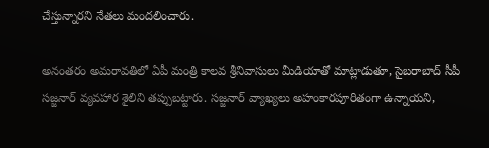చేస్తున్నారని నేతలు మందలించారు.

అనంతరం అమరావతిలో ఏపీ మంత్రి కాలవ శ్రీనివాసులు మీడియాతో మాట్లాడుతూ, సైబరాబాద్ సీపీ సజ్జనార్ వ్యవహార శైలిని తప్పుబట్టారు. సజ్జనార్ వ్యాఖ్యలు అహంకారపూరితంగా ఉన్నాయని,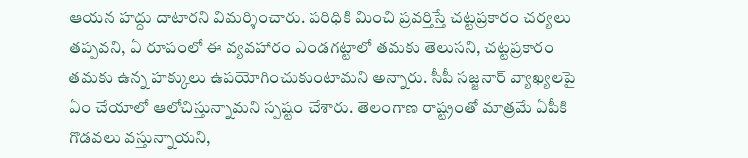ఆయన హద్దు దాటారని విమర్శించారు. పరిధికి మించి ప్రవర్తిస్తే చట్టప్రకారం చర్యలు తప్పవని, ఏ రూపంలో ఈ వ్యవహారం ఎండగట్టాలో తమకు తెలుసని, చట్టప్రకారం తమకు ఉన్న హక్కులు ఉపయోగించుకుంటామని అన్నారు. సీపీ సజ్జనార్ వ్యాఖ్యలపై ఏం చేయాలో ఆలోచిస్తున్నామని స్పష్టం చేశారు. తెలంగాణ రాష్ట్రంతో మాత్రమే ఏపీకి గొడవలు వస్తున్నాయని,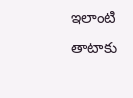ఇలాంటి తాటాకు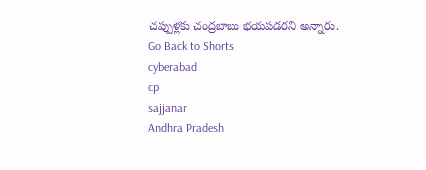చప్పుళ్లకు చంద్రబాబు భయపడరని అన్నారు.
Go Back to Shorts
cyberabad
cp
sajjanar
Andhra Pradesh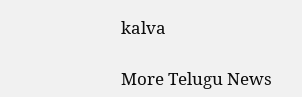kalva

More Telugu News